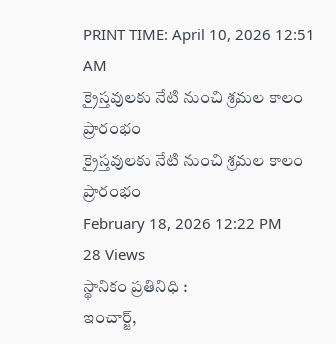PRINT TIME: April 10, 2026 12:51 AM
క్రైస్తవులకు నేటి నుంచి శ్రమల కాలం ప్రారంభం
క్రైస్తవులకు నేటి నుంచి శ్రమల కాలం ప్రారంభం
February 18, 2026 12:22 PM
28 Views
స్థానికం ప్రతినిధి :
ఇంచార్జ్,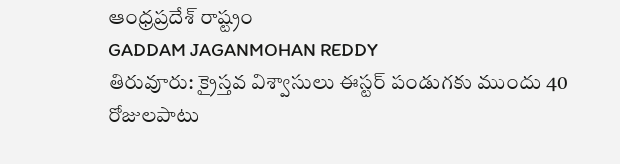ఆంధ్రప్రదేశ్ రాష్ట్రం
GADDAM JAGANMOHAN REDDY
తిరువూరు: క్రైస్తవ విశ్వాసులు ఈస్టర్ పండుగకు ముందు 40 రోజులపాటు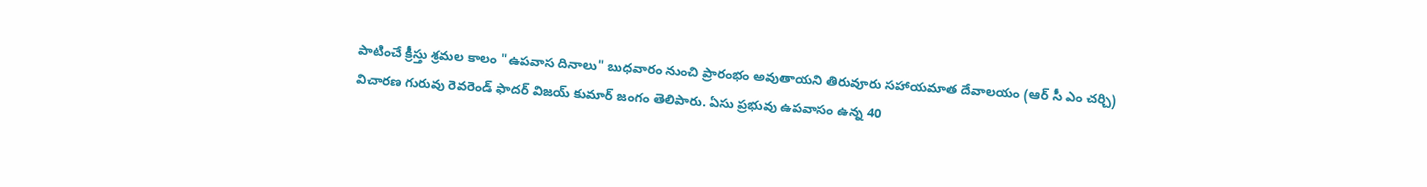పాటించే క్రీస్తు శ్రమల కాలం "ఉపవాస దినాలు" బుధవారం నుంచి ప్రారంభం అవుతాయని తిరువూరు సహాయమాత దేవాలయం (ఆర్ సీ ఎం చర్చి) విచారణ గురువు రెవరెండ్ ఫాదర్ విజయ్ కుమార్ జంగం తెలిపారు. ఏసు ప్రభువు ఉపవాసం ఉన్న 40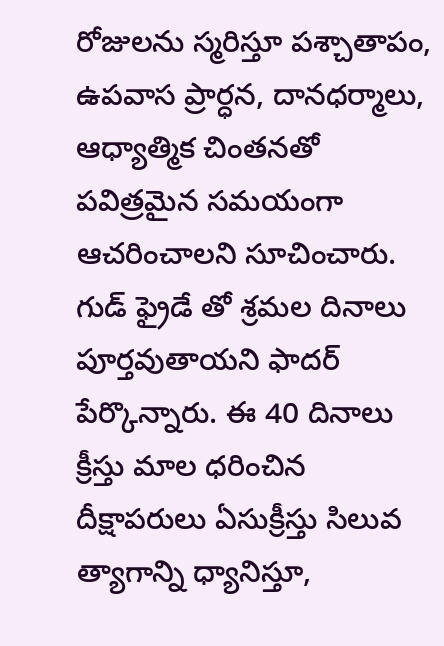రోజులను స్మరిస్తూ పశ్చాతాపం, ఉపవాస ప్రార్ధన, దానధర్మాలు, ఆధ్యాత్మిక చింతనతో పవిత్రమైన సమయంగా ఆచరించాలని సూచించారు. గుడ్ ఫ్రైడే తో శ్రమల దినాలు పూర్తవుతాయని ఫాదర్ పేర్కొన్నారు. ఈ 40 దినాలు క్రీస్తు మాల ధరించిన దీక్షాపరులు ఏసుక్రీస్తు సిలువ త్యాగాన్ని ధ్యానిస్తూ,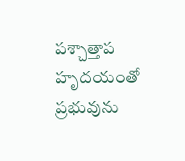పశ్చాత్తాప హృదయంతో ప్రభువును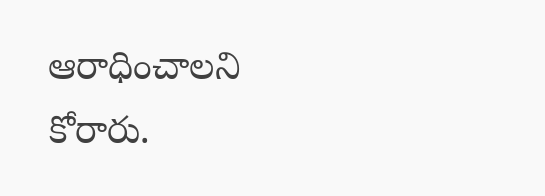ఆరాధించాలని కోరారు.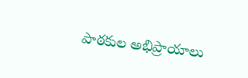పాఠకుల అభిప్రాయాలు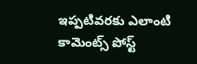ఇప్పటివరకు ఎలాంటి కామెంట్స్ పోస్ట్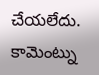చేయలేదు.
కామెంట్ను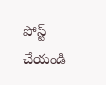పోస్ట్ చేయండి